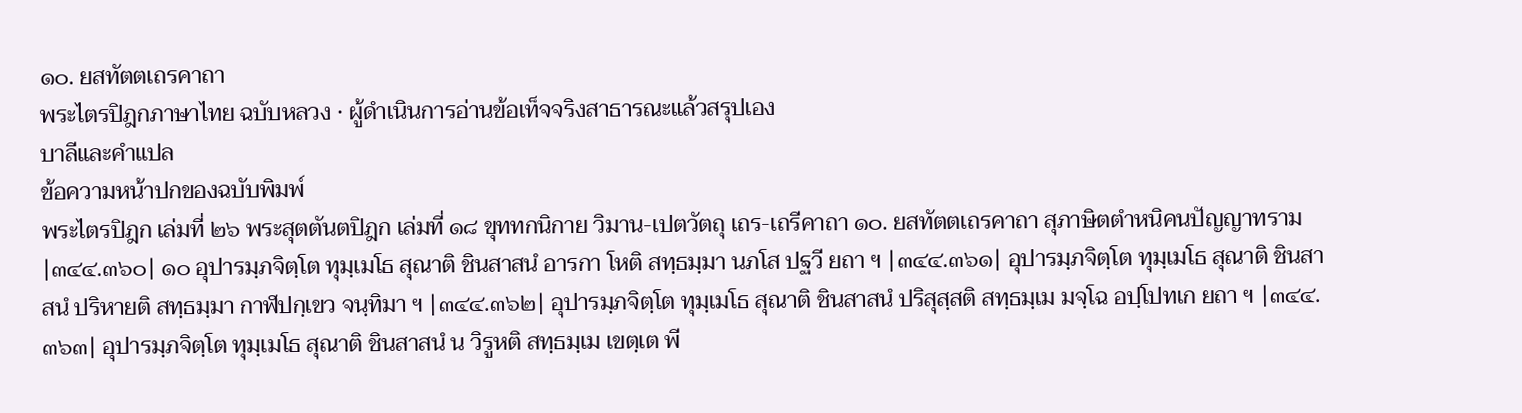๑๐. ยสทัตตเถรคาถา
พระไตรปิฎกภาษาไทย ฉบับหลวง · ผู้ดำเนินการอ่านข้อเท็จจริงสาธารณะแล้วสรุปเอง
บาลีและคำแปล
ข้อความหน้าปกของฉบับพิมพ์
พระไตรปิฎก เล่มที่ ๒๖ พระสุตตันตปิฎก เล่มที่ ๑๘ ขุททกนิกาย วิมาน-เปตวัตถุ เถร-เถรีคาถา ๑๐. ยสทัตตเถรคาถา สุภาษิตตำหนิคนปัญญาทราม
|๓๔๔.๓๖๐| ๑๐ อุปารมฺภจิตฺโต ทุมฺเมโธ สุณาติ ชินสาสนํ อารกา โหติ สทฺธมฺมา นภโส ปฐวี ยถา ฯ |๓๔๔.๓๖๑| อุปารมฺภจิตฺโต ทุมฺเมโธ สุณาติ ชินสาสนํ ปริหายติ สทฺธมฺมา กาฬปกฺเขว จนฺทิมา ฯ |๓๔๔.๓๖๒| อุปารมฺภจิตฺโต ทุมฺเมโธ สุณาติ ชินสาสนํ ปริสุสฺสติ สทฺธมฺเม มจฺโฉ อปฺโปทเก ยถา ฯ |๓๔๔.๓๖๓| อุปารมฺภจิตฺโต ทุมฺเมโธ สุณาติ ชินสาสนํ น วิรูหติ สทฺธมฺเม เขตฺเต พี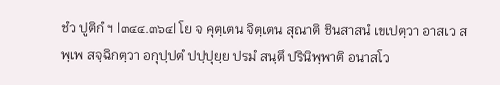ชํว ปูติกํ ฯ |๓๔๔.๓๖๔| โย จ คุตฺเตน จิตฺเตน สุณาติ ชินสาสนํ เขเปตฺวา อาสเว สพฺเพ สจฺฉิกตฺวา อกุปฺปตํ ปปฺปุยฺย ปรมํ สนฺตึ ปรินิพฺพาติ อนาสโว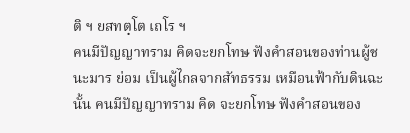ติ ฯ ยสทตฺโต เถโร ฯ
คนมีปัญญาทราม คิดจะยกโทษ ฟังคำสอนของท่านผู้ชนะมาร ย่อม เป็นผู้ไกลจากสัทธรรม เหมือนฟ้ากับดินฉะนั้น คนมีปัญญาทราม คิด จะยกโทษ ฟังคำสอนของ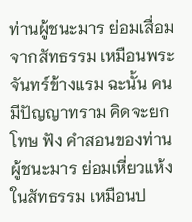ท่านผู้ชนะมาร ย่อมเสื่อมจากสัทธรรม เหมือนพระจันทร์ข้างแรม ฉะนั้น คนมีปัญญาทราม คิดจะยกโทษ ฟัง คำสอนของท่านผู้ชนะมาร ย่อมเหี่ยวแห้งในสัทธรรม เหมือนป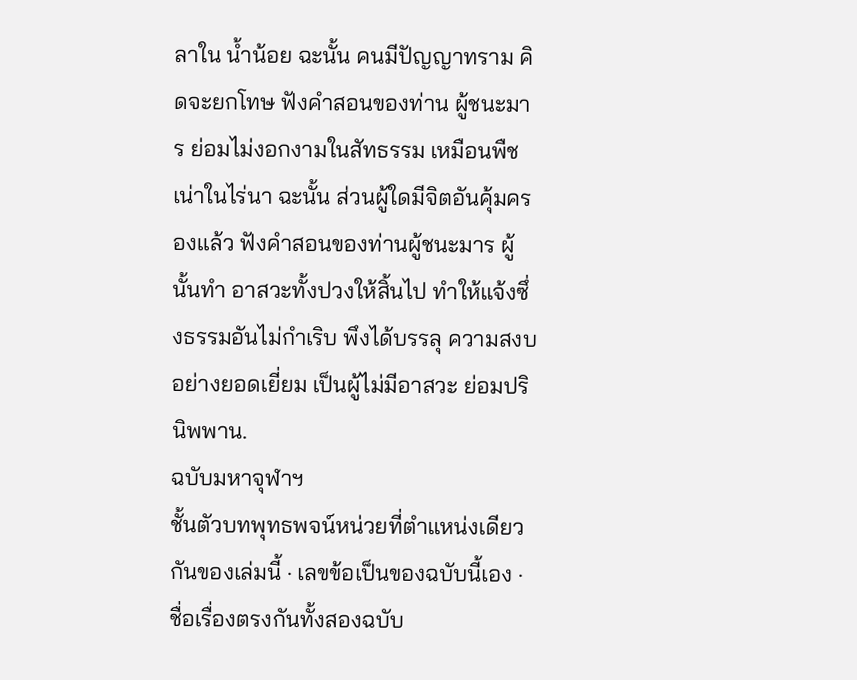ลาใน น้ำน้อย ฉะนั้น คนมีปัญญาทราม คิดจะยกโทษ ฟังคำสอนของท่าน ผู้ชนะมาร ย่อมไม่งอกงามในสัทธรรม เหมือนพืชเน่าในไร่นา ฉะนั้น ส่วนผู้ใดมีจิตอันคุ้มครองแล้ว ฟังคำสอนของท่านผู้ชนะมาร ผู้นั้นทำ อาสวะทั้งปวงให้สิ้นไป ทำให้แจ้งซึ่งธรรมอันไม่กำเริบ พึงได้บรรลุ ความสงบอย่างยอดเยี่ยม เป็นผู้ไม่มีอาสวะ ย่อมปรินิพพาน.
ฉบับมหาจุฬาฯ
ชั้นตัวบทพุทธพจน์หน่วยที่ตำแหน่งเดียวกันของเล่มนี้ · เลขข้อเป็นของฉบับนี้เอง · ชื่อเรื่องตรงกันทั้งสองฉบับ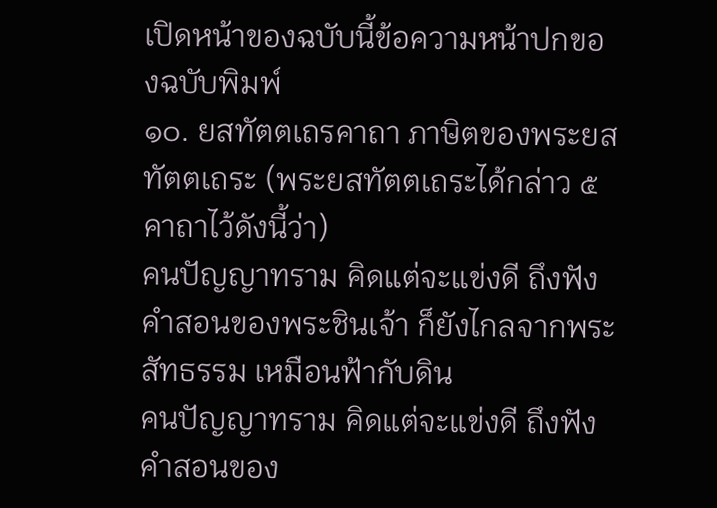เปิดหน้าของฉบับนี้ข้อความหน้าปกของฉบับพิมพ์
๑๐. ยสทัตตเถรคาถา ภาษิตของพระยสทัตตเถระ (พระยสทัตตเถระได้กล่าว ๕ คาถาไว้ดังนี้ว่า)
คนปัญญาทราม คิดแต่จะแข่งดี ถึงฟังคำสอนของพระชินเจ้า ก็ยังไกลจากพระสัทธรรม เหมือนฟ้ากับดิน
คนปัญญาทราม คิดแต่จะแข่งดี ถึงฟังคำสอนของ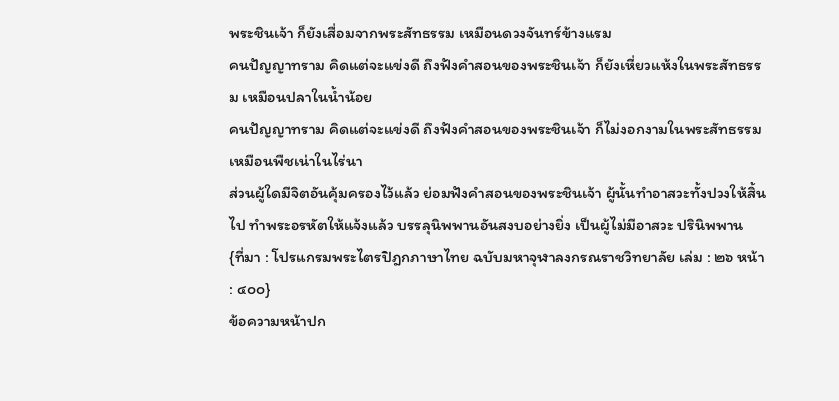พระชินเจ้า ก็ยังเสื่อมจากพระสัทธรรม เหมือนดวงจันทร์ข้างแรม
คนปัญญาทราม คิดแต่จะแข่งดี ถึงฟังคำสอนของพระชินเจ้า ก็ยังเหี่ยวแห้งในพระสัทธรรม เหมือนปลาในน้ำน้อย
คนปัญญาทราม คิดแต่จะแข่งดี ถึงฟังคำสอนของพระชินเจ้า ก็ไม่งอกงามในพระสัทธรรม เหมือนพืชเน่าในไร่นา
ส่วนผู้ใดมีจิตอันคุ้มครองไว้แล้ว ย่อมฟังคำสอนของพระชินเจ้า ผู้นั้นทำอาสวะทั้งปวงให้สิ้นไป ทำพระอรหัตให้แจ้งแล้ว บรรลุนิพพานอันสงบอย่างยิ่ง เป็นผู้ไม่มีอาสวะ ปรินิพพาน
{ที่มา : โปรแกรมพระไตรปิฎกภาษาไทย ฉบับมหาจุฬาลงกรณราชวิทยาลัย เล่ม : ๒๖ หน้า : ๔๐๐}
ข้อความหน้าปก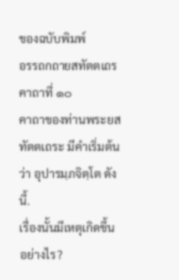ของฉบับพิมพ์
อรรถกถายสทัตตเถรคาถาที่ ๑๐
คาถาของท่านพระยสทัตตเถระ มีคำเริ่มต้นว่า อุปารมฺภจิตฺโต ดังนี้.
เรื่องนั้นมีเหตุเกิดขึ้นอย่างไร?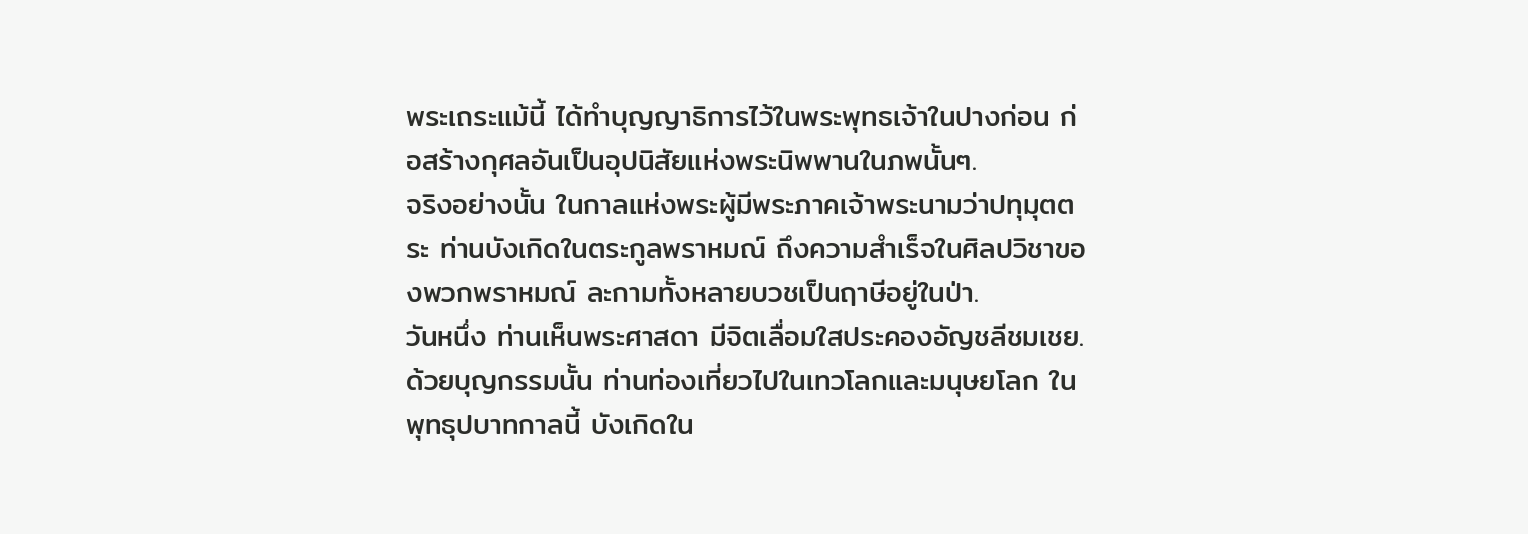พระเถระแม้นี้ ได้ทำบุญญาธิการไว้ในพระพุทธเจ้าในปางก่อน ก่อสร้างกุศลอันเป็นอุปนิสัยแห่งพระนิพพานในภพนั้นๆ.
จริงอย่างนั้น ในกาลแห่งพระผู้มีพระภาคเจ้าพระนามว่าปทุมุตตระ ท่านบังเกิดในตระกูลพราหมณ์ ถึงความสำเร็จในศิลปวิชาของพวกพราหมณ์ ละกามทั้งหลายบวชเป็นฤาษีอยู่ในป่า.
วันหนึ่ง ท่านเห็นพระศาสดา มีจิตเลื่อมใสประคองอัญชลีชมเชย. ด้วยบุญกรรมนั้น ท่านท่องเที่ยวไปในเทวโลกและมนุษยโลก ในพุทธุปบาทกาลนี้ บังเกิดใน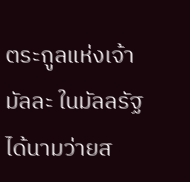ตระกูลแห่งเจ้ามัลละ ในมัลลรัฐ ได้นามว่ายส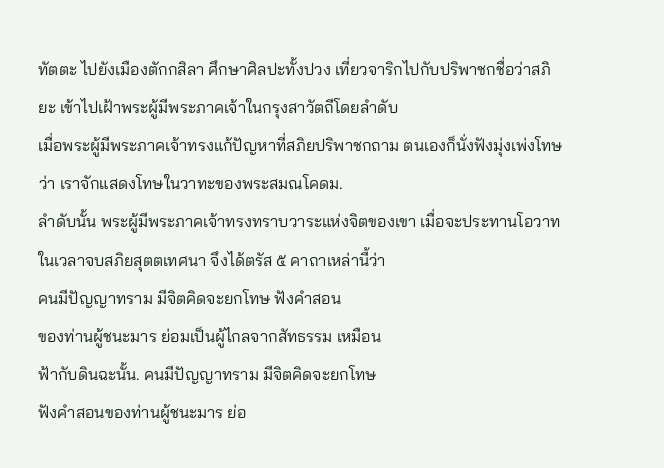ทัตตะ ไปยังเมืองตักกสิลา ศึกษาศิลปะทั้งปวง เที่ยวจาริกไปกับปริพาชกชื่อว่าสภิยะ เข้าไปเฝ้าพระผู้มีพระภาคเจ้าในกรุงสาวัตถีโดยลำดับ
เมื่อพระผู้มีพระภาคเจ้าทรงแก้ปัญหาที่สภิยปริพาชกถาม ตนเองก็นั่งฟังมุ่งเพ่งโทษว่า เราจักแสดงโทษในวาทะของพระสมณโคดม.
ลำดับนั้น พระผู้มีพระภาคเจ้าทรงทราบวาระแห่งจิตของเขา เมื่อจะประทานโอวาทในเวลาจบสภิยสุตตเทศนา จึงได้ตรัส ๕ คาถาเหล่านี้ว่า
คนมีปัญญาทราม มีจิตคิดจะยกโทษ ฟังคำสอน
ของท่านผู้ชนะมาร ย่อมเป็นผู้ไกลจากสัทธรรม เหมือน
ฟ้ากับดินฉะนั้น. คนมีปัญญาทราม มีจิตคิดจะยกโทษ
ฟังคำสอนของท่านผู้ชนะมาร ย่อ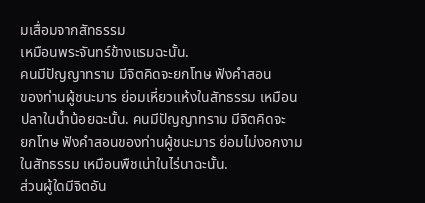มเสื่อมจากสัทธรรม
เหมือนพระจันทร์ข้างแรมฉะนั้น.
คนมีปัญญาทราม มีจิตคิดจะยกโทษ ฟังคำสอน
ของท่านผู้ชนะมาร ย่อมเหี่ยวแห้งในสัทธรรม เหมือน
ปลาในน้ำน้อยฉะนั้น. คนมีปัญญาทราม มีจิตคิดจะ
ยกโทษ ฟังคำสอนของท่านผู้ชนะมาร ย่อมไม่งอกงาม
ในสัทธรรม เหมือนพืชเน่าในไร่นาฉะนั้น.
ส่วนผู้ใดมีจิตอัน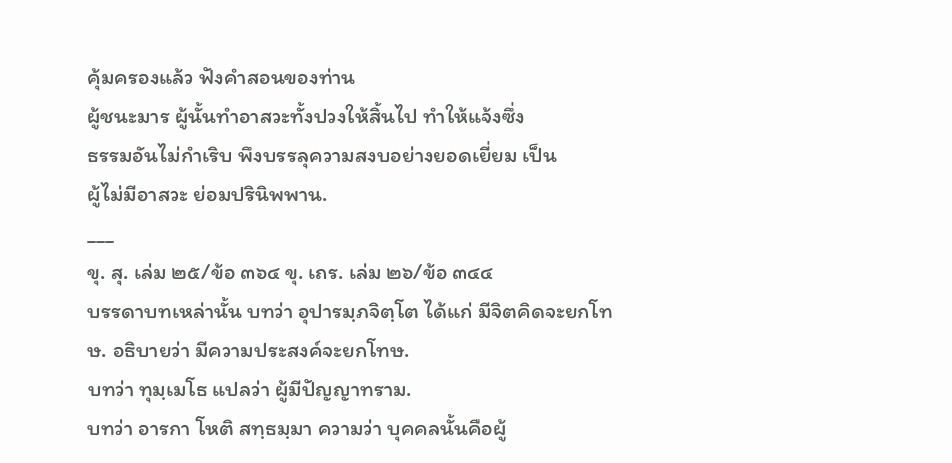คุ้มครองแล้ว ฟังคำสอนของท่าน
ผู้ชนะมาร ผู้นั้นทำอาสวะทั้งปวงให้สิ้นไป ทำให้แจ้งซึ่ง
ธรรมอันไม่กำเริบ พึงบรรลุความสงบอย่างยอดเยี่ยม เป็น
ผู้ไม่มีอาสวะ ย่อมปรินิพพาน.
___
ขุ. สุ. เล่ม ๒๕/ข้อ ๓๖๔ ขุ. เถร. เล่ม ๒๖/ข้อ ๓๔๔
บรรดาบทเหล่านั้น บทว่า อุปารมฺภจิตฺโต ได้แก่ มีจิตคิดจะยกโทษ. อธิบายว่า มีความประสงค์จะยกโทษ.
บทว่า ทุมฺเมโธ แปลว่า ผู้มีปัญญาทราม.
บทว่า อารกา โหติ สทฺธมฺมา ความว่า บุคคลนั้นคือผู้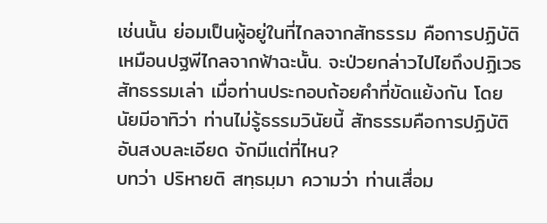เช่นนั้น ย่อมเป็นผู้อยู่ในที่ไกลจากสัทธรรม คือการปฏิบัติ เหมือนปฐพีไกลจากฟ้าฉะนั้น. จะป่วยกล่าวไปไยถึงปฏิเวธสัทธรรมเล่า เมื่อท่านประกอบถ้อยคำที่ขัดแย้งกัน โดยนัยมีอาทิว่า ท่านไม่รู้ธรรมวินัยนี้ สัทธรรมคือการปฏิบัติอันสงบละเอียด จักมีแต่ที่ไหน?
บทว่า ปริหายติ สทฺธมฺมา ความว่า ท่านเสื่อม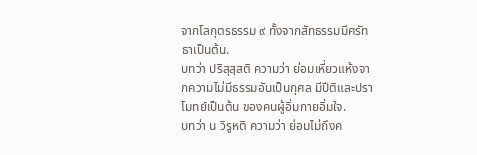จากโลกุตรธรรม ๙ ทั้งจากสัทธรรมมีศรัทธาเป็นต้น.
บทว่า ปริสุสฺสติ ความว่า ย่อมเหี่ยวแห้งจากความไม่มีธรรมอันเป็นกุศล มีปีติและปราโมทย์เป็นต้น ของคนผู้อิ่มกายอิ่มใจ.
บทว่า น วิรูหติ ความว่า ย่อมไม่ถึงค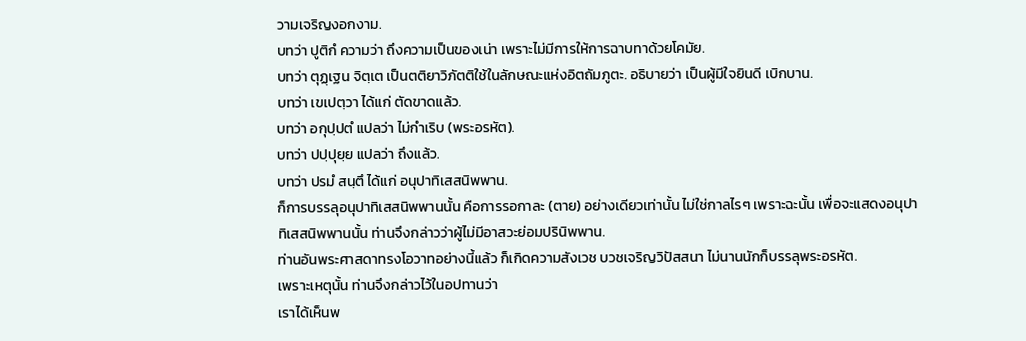วามเจริญงอกงาม.
บทว่า ปูติกํ ความว่า ถึงความเป็นของเน่า เพราะไม่มีการให้การฉาบทาด้วยโคมัย.
บทว่า ตุฏฺเฐน จิตฺเต เป็นตติยาวิภัตติใช้ในลักษณะแห่งอิตถัมภูตะ. อธิบายว่า เป็นผู้มีใจยินดี เบิกบาน.
บทว่า เขเปตฺวา ได้แก่ ตัดขาดแล้ว.
บทว่า อกุปฺปตํ แปลว่า ไม่กำเริบ (พระอรหัต).
บทว่า ปปฺปุยฺย แปลว่า ถึงแล้ว.
บทว่า ปรมํ สนฺตึ ได้แก่ อนุปาทิเสสนิพพาน.
ก็การบรรลุอนุปาทิเสสนิพพานนั้น คือการรอกาละ (ตาย) อย่างเดียวเท่านั้น ไม่ใช่กาลไรๆ เพราะฉะนั้น เพื่อจะแสดงอนุปาทิเสสนิพพานนั้น ท่านจึงกล่าวว่าผู้ไม่มีอาสวะย่อมปรินิพพาน.
ท่านอันพระศาสดาทรงโอวาทอย่างนี้แล้ว ก็เกิดความสังเวช บวชเจริญวิปัสสนา ไม่นานนักก็บรรลุพระอรหัต.
เพราะเหตุนั้น ท่านจึงกล่าวไว้ในอปทานว่า
เราได้เห็นพ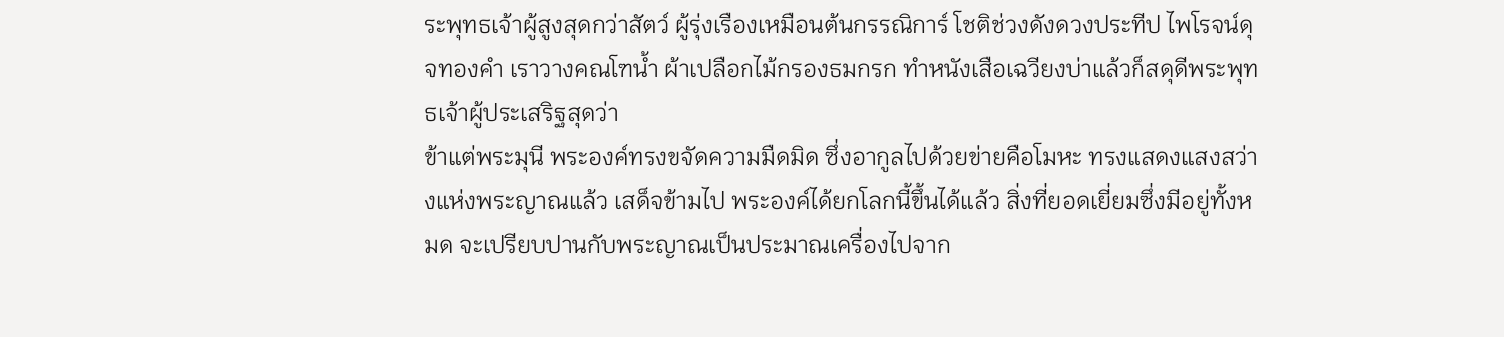ระพุทธเจ้าผู้สูงสุดกว่าสัตว์ ผู้รุ่งเรืองเหมือนต้นกรรณิการ์ โชติช่วงดังดวงประทีป ไพโรจน์ดุจทองคำ เราวางคณโฑน้ำ ผ้าเปลือกไม้กรองธมกรก ทำหนังเสือเฉวียงบ่าแล้วก็สดุดีพระพุทธเจ้าผู้ประเสริฐสุดว่า
ข้าแต่พระมุนี พระองค์ทรงขจัดความมืดมิด ซึ่งอากูลไปด้วยข่ายคือโมหะ ทรงแสดงแสงสว่างแห่งพระญาณแล้ว เสด็จข้ามไป พระองค์ได้ยกโลกนี้ขึ้นได้แล้ว สิ่งที่ยอดเยี่ยมซึ่งมีอยู่ทั้งหมด จะเปรียบปานกับพระญาณเป็นประมาณเครื่องไปจาก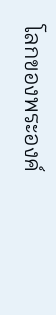โลกของพระองค์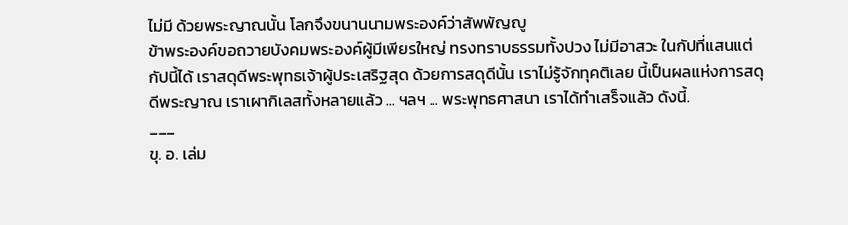ไม่มี ด้วยพระญาณนั้น โลกจึงขนานนามพระองค์ว่าสัพพัญญู
ข้าพระองค์ขอถวายบังคมพระองค์ผู้มีเพียรใหญ่ ทรงทราบธรรมทั้งปวง ไม่มีอาสวะ ในกัปที่แสนแต่กัปนี้ได้ เราสดุดีพระพุทธเจ้าผู้ประเสริฐสุด ด้วยการสดุดีนั้น เราไม่รู้จักทุคติเลย นี้เป็นผลแห่งการสดุดีพระญาณ เราเผากิเลสทั้งหลายแล้ว ... ฯลฯ ... พระพุทธศาสนา เราได้ทำเสร็จแล้ว ดังนี้.
___
ขุ. อ. เล่ม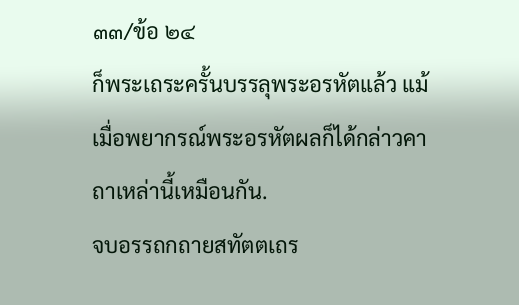๓๓/ข้อ ๒๔
ก็พระเถระครั้นบรรลุพระอรหัตแล้ว แม้เมื่อพยากรณ์พระอรหัตผลก็ได้กล่าวคาถาเหล่านี้เหมือนกัน.
จบอรรถกถายสทัตตเถร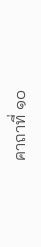คาถาที่ ๑๐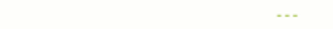---